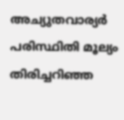അച്യുതവാര്യര്‍ പരിസ്ഥിതി മൂല്യം തിരിച്ചറിഞ്ഞ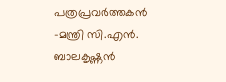പത്രപ്രവര്‍ത്തകന്‍ –മന്ത്രി സി.എന്‍. ബാലകൃഷ്ണന്‍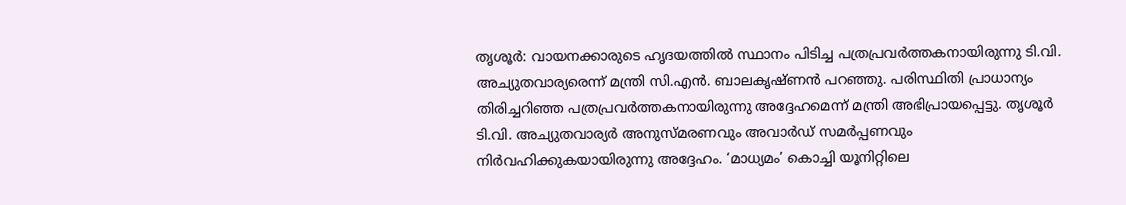തൃശൂര്‍: വായനക്കാരുടെ ഹൃദയത്തില്‍ സ്ഥാനം പിടിച്ച പത്രപ്രവര്‍ത്തകനായിരുന്നു ടി.വി. അച്യുതവാര്യരെന്ന് മന്ത്രി സി.എന്‍. ബാലകൃഷ്ണന്‍ പറഞ്ഞു. പരിസ്ഥിതി പ്രാധാന്യം തിരിച്ചറിഞ്ഞ പത്രപ്രവര്‍ത്തകനായിരുന്നു അദ്ദേഹമെന്ന് മന്ത്രി അഭിപ്രായപ്പെട്ടു. തൃശൂര്‍ ടി.വി. അച്യുതവാര്യര്‍ അനുസ്മരണവും അവാര്‍ഡ് സമര്‍പ്പണവും നിര്‍വഹിക്കുകയായിരുന്നു അദ്ദേഹം. ‘മാധ്യമം’ കൊച്ചി യൂനിറ്റിലെ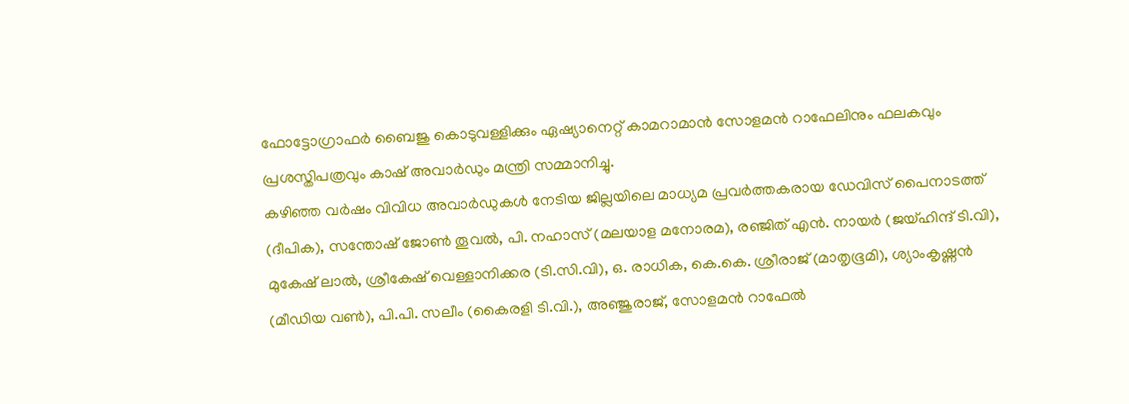ഫോട്ടോഗ്രാഫര്‍ ബൈജു കൊടുവള്ളിക്കും ഏഷ്യാനെറ്റ് കാമറാമാന്‍ സോളമന്‍ റാഫേലിനും ഫലകവും പ്രശസ്തിപത്രവും കാഷ് അവാര്‍ഡും മന്ത്രി സമ്മാനിച്ചു.
കഴിഞ്ഞ വര്‍ഷം വിവിധ അവാര്‍ഡുകള്‍ നേടിയ ജില്ലയിലെ മാധ്യമ പ്രവര്‍ത്തകരായ ഡേവിസ് പൈനാടത്ത് (ദീപിക), സന്തോഷ് ജോണ്‍ തൂവല്‍, പി. നഹാസ് (മലയാള മനോരമ), രഞ്ജിത് എന്‍. നായര്‍ (ജയ്ഹിന്ദ് ടി.വി), മുകേഷ് ലാല്‍, ശ്രീകേഷ് വെള്ളാനിക്കര (ടി.സി.വി), ഒ. രാധിക, കെ.കെ. ശ്രീരാജ് (മാതൃഭൂമി), ശ്യാംകൃഷ്ണന്‍ (മീഡിയ വണ്‍), പി.പി. സലീം (കൈരളി ടി.വി.), അഞ്ജുരാജ്, സോളമന്‍ റാഫേല്‍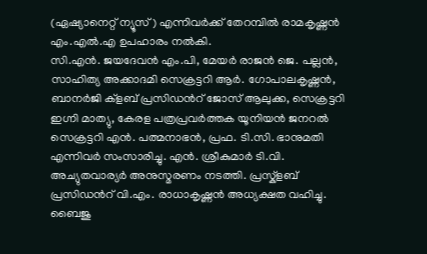(ഏഷ്യാനെറ്റ് ന്യൂസ്) എന്നിവര്‍ക്ക് തേറമ്പില്‍ രാമകൃഷ്ണന്‍ എം.എല്‍.എ ഉപഹാരം നല്‍കി.
സി.എന്‍. ജയദേവന്‍ എം.പി, മേയര്‍ രാജന്‍ ജെ. പല്ലന്‍, സാഹിത്യ അക്കാദമി സെക്രട്ടറി ആര്‍. ഗോപാലകൃഷ്ണന്‍, ബാനര്‍ജി ക്ളബ് പ്രസിഡന്‍റ് ജോസ് ആലുക്ക, സെക്രട്ടറി ഇഗ്നി മാത്യു, കേരള പത്രപ്രവര്‍ത്തക യൂനിയന്‍ ജനറല്‍ സെക്രട്ടറി എന്‍. പത്മനാഭന്‍, പ്രഫ. ടി.സി. ഭാനുമതി എന്നിവര്‍ സംസാരിച്ചു. എന്‍. ശ്രീകുമാര്‍ ടി.വി. അച്യുതവാര്യര്‍ അനുസ്മരണം നടത്തി. പ്രസ്ക്ളബ് പ്രസിഡന്‍റ് വി.എം. രാധാകൃഷ്ണന്‍ അധ്യക്ഷത വഹിച്ചു. ബൈജു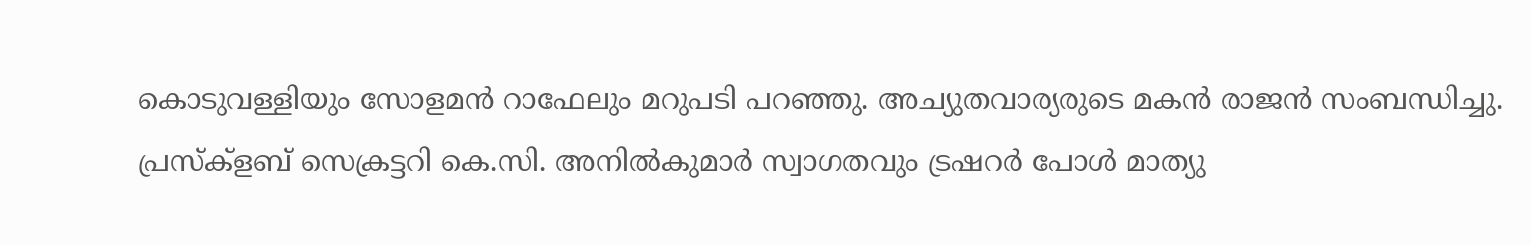കൊടുവള്ളിയും സോളമന്‍ റാഫേലും മറുപടി പറഞ്ഞു. അച്യുതവാര്യരുടെ മകന്‍ രാജന്‍ സംബന്ധിച്ചു. പ്രസ്ക്ളബ് സെക്രട്ടറി കെ.സി. അനില്‍കുമാര്‍ സ്വാഗതവും ട്രഷറര്‍ പോള്‍ മാത്യു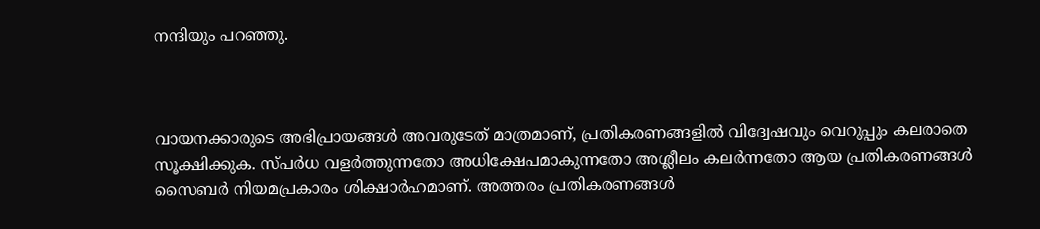നന്ദിയും പറഞ്ഞു.



വായനക്കാരുടെ അഭിപ്രായങ്ങള്‍ അവരുടേത് മാത്രമാണ്, പ്രതികരണങ്ങളിൽ വിദ്വേഷവും വെറുപ്പും കലരാതെ സൂക്ഷിക്കുക. സ്പർധ വളർത്തുന്നതോ അധിക്ഷേപമാകുന്നതോ അശ്ലീലം കലർന്നതോ ആയ പ്രതികരണങ്ങൾ സൈബർ നിയമപ്രകാരം ശിക്ഷാർഹമാണ്. അത്തരം പ്രതികരണങ്ങൾ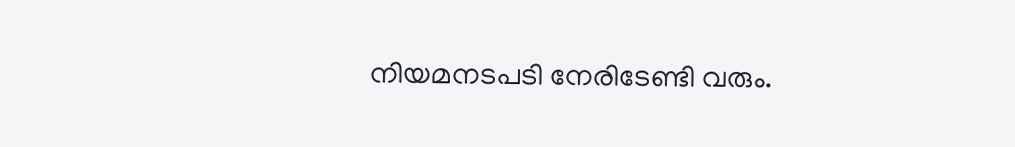നിയമനടപടി നേരിടേണ്ടി വരും.